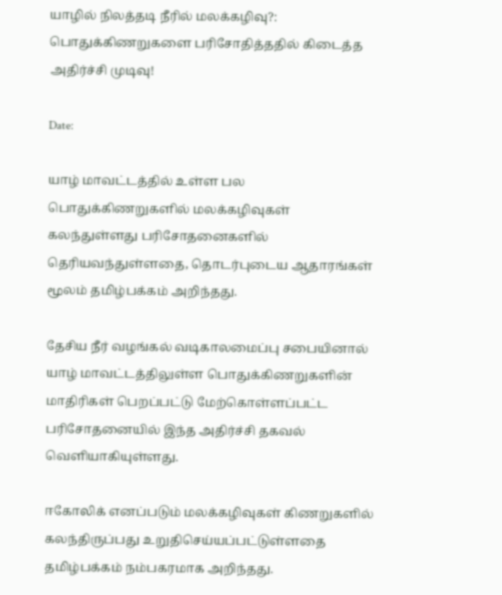யாழில் நிலத்தடி நீரில் மலக்கழிவு?: பொதுக்கிணறுகளை பரிசோதித்ததில் கிடைத்த அதிர்ச்சி முடிவு!

Date:

யாழ் மாவட்டத்தில் உள்ள பல பொதுக்கிணறுகளில் மலக்கழிவுகள் கலந்துள்ளது பரிசோதனைகளில் தெரியவந்துள்ளதை, தொடர்புடைய ஆதாரங்கள் மூலம் தமிழ்பக்கம் அறிந்தது.

தேசிய நீர் வழங்கல் வடிகாலமைப்பு சபையினால் யாழ் மாவட்டத்திலுள்ள பொதுக்கிணறுகளின் மாதிரிகள் பெறப்பட்டு மேற்கொள்ளப்பட்ட பரிசோதனையில் இந்த அதிர்ச்சி தகவல் வெளியாகியுள்ளது.

ஈகோலிக் எனப்படும் மலக்கழிவுகள் கிணறுகளில் கலந்திருப்பது உறுதிசெய்யப்பட்டுள்ளதை தமிழ்பக்கம் நம்பகரமாக அறிந்தது.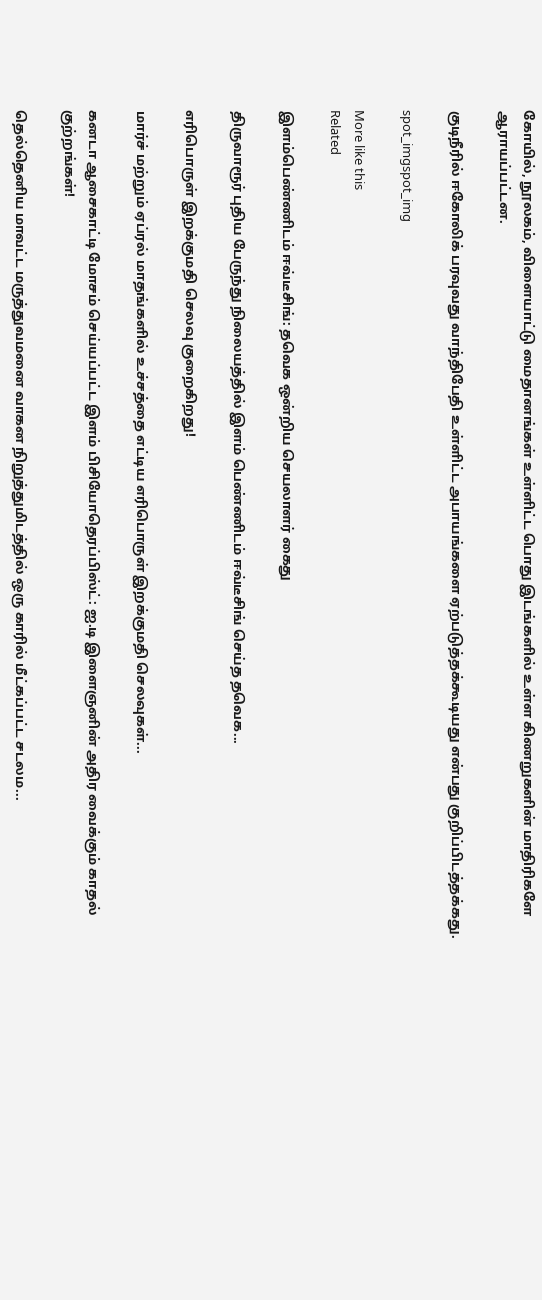கோயில், நூலகம், விளையாட்டு மைதானங்கள் உள்ளிட்ட பொது இடங்களில் உள்ள கிணறுகளின் மாதிரிகளே ஆராயப்பட்டன.

குடிநீரில் ஈகோலிக் பரவுவது வாந்திபேதி உள்ளிட்ட அபாயங்களை ஏற்படுத்தக்கூடியது என்பது குறிப்பிடத்தக்கது.

spot_imgspot_img

More like this
Related

இளம்பெண்ணிடம் ஈவ்டீசிங்: தவெக ஒன்றிய செயலாளர் கைது

திருவாரூர் புதிய பேருந்து நிலையத்தில் இளம் பெண்ணிடம் ஈவ்டீசிங் செய்த தவெக...

எரிபொருள் இறக்குமதி செலவு குறைகிறது!

மார்ச் மற்றும் ஏப்ரல் மாதங்களில் உச்சத்தை எட்டிய எரிபொருள் இறக்குமதி செலவுகள்...

கனடா ஆசைகாட்டி மோசம் செய்யப்பட்ட இளம் பிசியோதெரப்பிஸ்ட்: ஐ.டி இளைஞனின் அதிர வைக்கும் காதல் குற்றங்கள்!

தெல்தெனிய மாவட்ட மருத்துவமனை வாகன நிறுத்துமிடத்தில் ஒரு காரில் மீட்கப்பட்ட சடலம...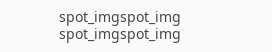spot_imgspot_img
spot_imgspot_img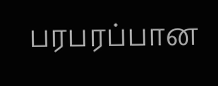பரபரப்பான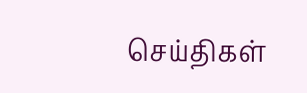செய்திகள்